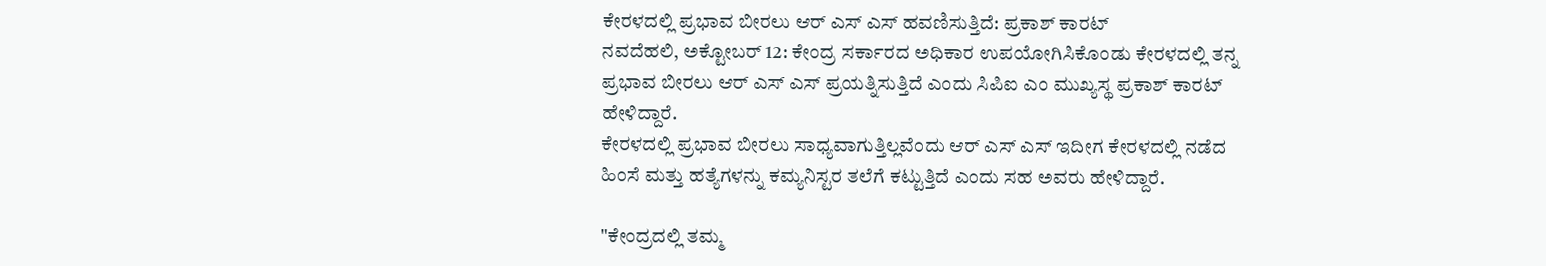ಕೇರಳದಲ್ಲಿ ಪ್ರಭಾವ ಬೀರಲು ಆರ್ ಎಸ್ ಎಸ್ ಹವಣಿಸುತ್ತಿದೆ: ಪ್ರಕಾಶ್ ಕಾರಟ್
ನವದೆಹಲಿ, ಅಕ್ಟೋಬರ್ 12: ಕೇಂದ್ರ ಸರ್ಕಾರದ ಅಧಿಕಾರ ಉಪಯೋಗಿಸಿಕೊಂಡು ಕೇರಳದಲ್ಲಿ ತನ್ನ ಪ್ರಭಾವ ಬೀರಲು ಆರ್ ಎಸ್ ಎಸ್ ಪ್ರಯತ್ನಿಸುತ್ತಿದೆ ಎಂದು ಸಿಪಿಐ ಎಂ ಮುಖ್ಯಸ್ಥ ಪ್ರಕಾಶ್ ಕಾರಟ್ ಹೇಳಿದ್ದಾರೆ.
ಕೇರಳದಲ್ಲಿ ಪ್ರಭಾವ ಬೀರಲು ಸಾಧ್ಯವಾಗುತ್ತಿಲ್ಲವೆಂದು ಆರ್ ಎಸ್ ಎಸ್ ಇದೀಗ ಕೇರಳದಲ್ಲಿ ನಡೆದ ಹಿಂಸೆ ಮತ್ತು ಹತ್ಯೆಗಳನ್ನು ಕಮ್ಯನಿಸ್ಟರ ತಲೆಗೆ ಕಟ್ಟುತ್ತಿದೆ ಎಂದು ಸಹ ಅವರು ಹೇಳಿದ್ದಾರೆ.

"ಕೇಂದ್ರದಲ್ಲಿ ತಮ್ಮ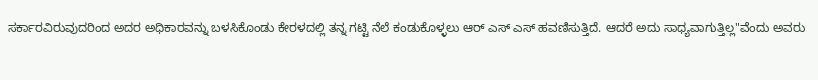ಸರ್ಕಾರವಿರುವುದರಿಂದ ಅದರ ಅಧಿಕಾರವನ್ನು ಬಳಸಿಕೊಂಡು ಕೇರಳದಲ್ಲಿ ತನ್ನ ಗಟ್ಟಿ ನೆಲೆ ಕಂಡುಕೊಳ್ಳಲು ಆರ್ ಎಸ್ ಎಸ್ ಹವಣಿಸುತ್ತಿದೆ. ಆದರೆ ಅದು ಸಾಧ್ಯವಾಗುತ್ತಿಲ್ಲ"ವೆಂದು ಅವರು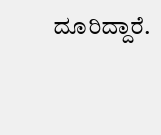ದೂರಿದ್ದಾರೆ.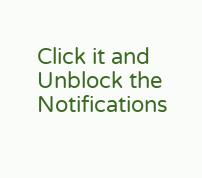Click it and Unblock the Notifications